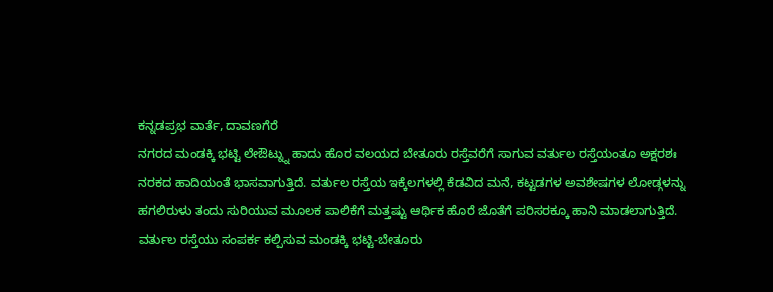ಕನ್ನಡಪ್ರಭ ವಾರ್ತೆ, ದಾವಣಗೆರೆ
ನಗರದ ಮಂಡಕ್ಕಿ ಭಟ್ಟಿ ಲೇಔಟ್ನ್ನು ಹಾದು ಹೊರ ವಲಯದ ಬೇತೂರು ರಸ್ತೆವರೆಗೆ ಸಾಗುವ ವರ್ತುಲ ರಸ್ತೆಯಂತೂ ಅಕ್ಷರಶಃ ನರಕದ ಹಾದಿಯಂತೆ ಭಾಸವಾಗುತ್ತಿದೆ. ವರ್ತುಲ ರಸ್ತೆಯ ಇಕ್ಕೆಲಗಳಲ್ಲಿ ಕೆಡವಿದ ಮನೆ, ಕಟ್ಟಡಗಳ ಅವಶೇಷಗಳ ಲೋಡ್ಗಳನ್ನು ಹಗಲಿರುಳು ತಂದು ಸುರಿಯುವ ಮೂಲಕ ಪಾಲಿಕೆಗೆ ಮತ್ತಷ್ಟು ಆರ್ಥಿಕ ಹೊರೆ ಜೊತೆಗೆ ಪರಿಸರಕ್ಕೂ ಹಾನಿ ಮಾಡಲಾಗುತ್ತಿದೆ.
ವರ್ತುಲ ರಸ್ತೆಯು ಸಂಪರ್ಕ ಕಲ್ಪಿಸುವ ಮಂಡಕ್ಕಿ ಭಟ್ಟಿ-ಬೇತೂರು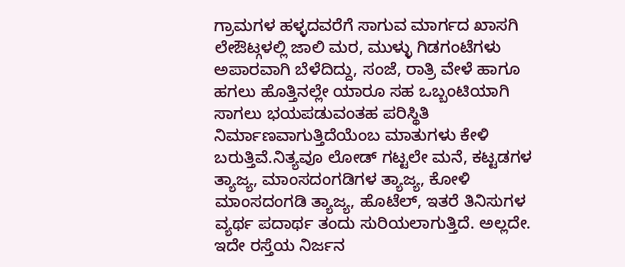ಗ್ರಾಮಗಳ ಹಳ್ಳದವರೆಗೆ ಸಾಗುವ ಮಾರ್ಗದ ಖಾಸಗಿ ಲೇಔಟ್ಗಳಲ್ಲಿ ಜಾಲಿ ಮರ, ಮುಳ್ಳು ಗಿಡಗಂಟೆಗಳು ಅಪಾರವಾಗಿ ಬೆಳೆದಿದ್ದು, ಸಂಜೆ, ರಾತ್ರಿ ವೇಳೆ ಹಾಗೂ ಹಗಲು ಹೊತ್ತಿನಲ್ಲೇ ಯಾರೂ ಸಹ ಒಬ್ಬಂಟಿಯಾಗಿ ಸಾಗಲು ಭಯಪಡುವಂತಹ ಪರಿಸ್ಥಿತಿ ನಿರ್ಮಾಣವಾಗುತ್ತಿದೆಯೆಂಬ ಮಾತುಗಳು ಕೇಳಿ ಬರುತ್ತಿವೆ.ನಿತ್ಯವೂ ಲೋಡ್ ಗಟ್ಟಲೇ ಮನೆ, ಕಟ್ಟಡಗಳ ತ್ಯಾಜ್ಯ, ಮಾಂಸದಂಗಡಿಗಳ ತ್ಯಾಜ್ಯ, ಕೋಳಿ ಮಾಂಸದಂಗಡಿ ತ್ಯಾಜ್ಯ, ಹೊಟೆಲ್, ಇತರೆ ತಿನಿಸುಗಳ ವ್ಯರ್ಥ ಪದಾರ್ಥ ತಂದು ಸುರಿಯಲಾಗುತ್ತಿದೆ. ಅಲ್ಲದೇ. ಇದೇ ರಸ್ತೆಯ ನಿರ್ಜನ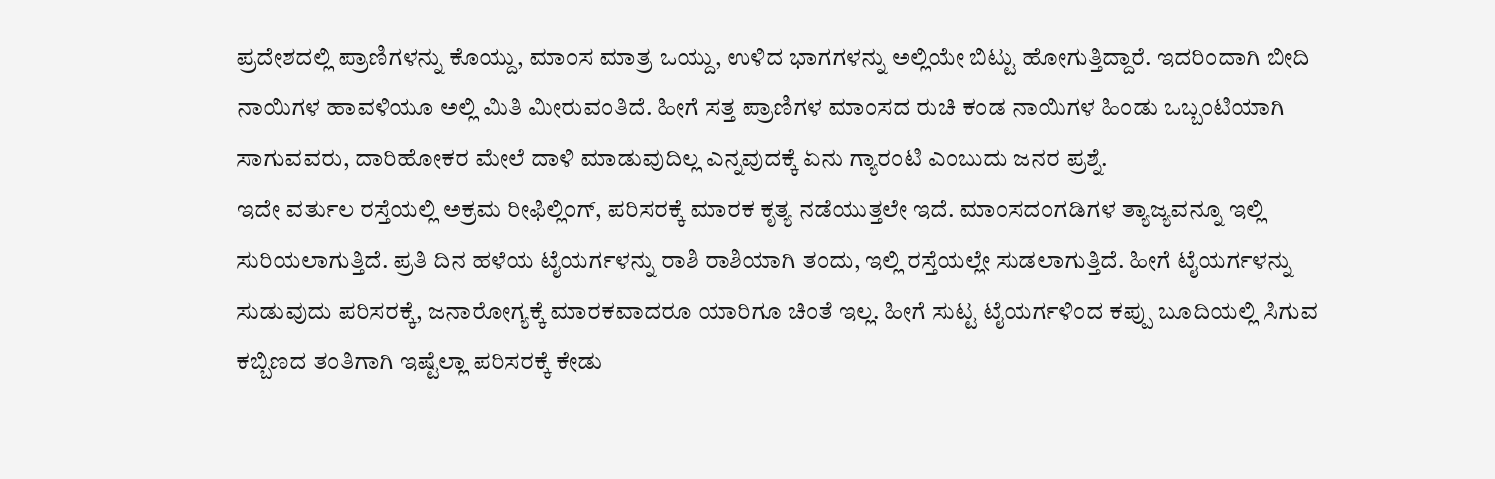ಪ್ರದೇಶದಲ್ಲಿ ಪ್ರಾಣಿಗಳನ್ನು ಕೊಯ್ದು, ಮಾಂಸ ಮಾತ್ರ ಒಯ್ದು, ಉಳಿದ ಭಾಗಗಳನ್ನು ಅಲ್ಲಿಯೇ ಬಿಟ್ಟು ಹೋಗುತ್ತಿದ್ದಾರೆ. ಇದರಿಂದಾಗಿ ಬೀದಿ ನಾಯಿಗಳ ಹಾವಳಿಯೂ ಅಲ್ಲಿ ಮಿತಿ ಮೀರುವಂತಿದೆ. ಹೀಗೆ ಸತ್ತ ಪ್ರಾಣಿಗಳ ಮಾಂಸದ ರುಚಿ ಕಂಡ ನಾಯಿಗಳ ಹಿಂಡು ಒಬ್ಬಂಟಿಯಾಗಿ ಸಾಗುವವರು, ದಾರಿಹೋಕರ ಮೇಲೆ ದಾಳಿ ಮಾಡುವುದಿಲ್ಲ ಎನ್ನವುದಕ್ಕೆ ಏನು ಗ್ಯಾರಂಟಿ ಎಂಬುದು ಜನರ ಪ್ರಶ್ನೆ.
ಇದೇ ವರ್ತುಲ ರಸ್ತೆಯಲ್ಲಿ ಅಕ್ರಮ ರೀಫಿಲ್ಲಿಂಗ್, ಪರಿಸರಕ್ಕೆ ಮಾರಕ ಕೃತ್ಯ ನಡೆಯುತ್ತಲೇ ಇದೆ. ಮಾಂಸದಂಗಡಿಗಳ ತ್ಯಾಜ್ಯವನ್ನೂ ಇಲ್ಲಿ ಸುರಿಯಲಾಗುತ್ತಿದೆ. ಪ್ರತಿ ದಿನ ಹಳೆಯ ಟೈಯರ್ಗಳನ್ನು ರಾಶಿ ರಾಶಿಯಾಗಿ ತಂದು, ಇಲ್ಲಿ ರಸ್ತೆಯಲ್ಲೇ ಸುಡಲಾಗುತ್ತಿದೆ. ಹೀಗೆ ಟೈಯರ್ಗಳನ್ನು ಸುಡುವುದು ಪರಿಸರಕ್ಕೆ, ಜನಾರೋಗ್ಯಕ್ಕೆ ಮಾರಕವಾದರೂ ಯಾರಿಗೂ ಚಿಂತೆ ಇಲ್ಲ. ಹೀಗೆ ಸುಟ್ಟ ಟೈಯರ್ಗಳಿಂದ ಕಪ್ಪು ಬೂದಿಯಲ್ಲಿ ಸಿಗುವ ಕಬ್ಬಿಣದ ತಂತಿಗಾಗಿ ಇಷ್ಟೆಲ್ಲಾ ಪರಿಸರಕ್ಕೆ ಕೇಡು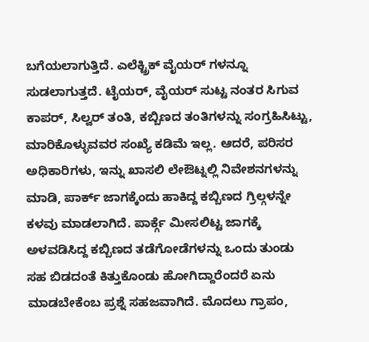ಬಗೆಯಲಾಗುತ್ತಿದೆ. ಎಲೆಕ್ಟ್ರಿಕ್ ವೈಯರ್ ಗಳನ್ನೂ ಸುಡಲಾಗುತ್ತದೆ. ಟೈಯರ್, ವೈಯರ್ ಸುಟ್ಟ ನಂತರ ಸಿಗುವ ಕಾಪರ್, ಸಿಲ್ವರ್ ತಂತಿ, ಕಬ್ಬಿಣದ ತಂತಿಗಳನ್ನು ಸಂಗ್ರಹಿಸಿಟ್ಟು, ಮಾರಿಕೊಳ್ಳುವವರ ಸಂಖ್ಯೆ ಕಡಿಮೆ ಇಲ್ಲ. ಆದರೆ, ಪರಿಸರ ಅಧಿಕಾರಿಗಳು, ಇನ್ನು ಖಾಸಲಿ ಲೇಔಟ್ನಲ್ಲಿ ನಿವೇಶನಗಳನ್ನು ಮಾಡಿ, ಪಾರ್ಕ್ ಜಾಗಕ್ಕೆಂದು ಹಾಕಿದ್ದ ಕಬ್ಬಿಣದ ಗ್ರಿಲ್ಗಳನ್ನೇ ಕಳವು ಮಾಡಲಾಗಿದೆ. ಪಾರ್ಕ್ಗೆ ಮೀಸಲಿಟ್ಟ ಜಾಗಕ್ಕೆ ಅಳವಡಿಸಿದ್ದ ಕಬ್ಬಿಣದ ತಡೆಗೋಡೆಗಳನ್ನು ಒಂದು ತುಂಡು ಸಹ ಬಿಡದಂತೆ ಕಿತ್ತುಕೊಂಡು ಹೋಗಿದ್ದಾರೆಂದರೆ ಏನು ಮಾಡಬೇಕೆಂಬ ಪ್ರಶ್ನೆ ಸಹಜವಾಗಿದೆ. ಮೊದಲು ಗ್ರಾಪಂ,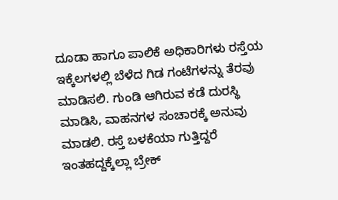ದೂಡಾ ಹಾಗೂ ಪಾಲಿಕೆ ಅಧಿಕಾರಿಗಳು ರಸ್ತೆಯ ಇಕ್ಕೆಲಗಳಲ್ಲಿ ಬೆಳೆದ ಗಿಡ ಗಂಟೆಗಳನ್ನು ತೆರವು ಮಾಡಿಸಲಿ. ಗುಂಡಿ ಆಗಿರುವ ಕಡೆ ದುರಸ್ಥಿ ಮಾಡಿಸಿ, ವಾಹನಗಳ ಸಂಚಾರಕ್ಕೆ ಅನುವು ಮಾಡಲಿ. ರಸ್ತೆ ಬಳಕೆಯಾ ಗುತ್ತಿದ್ದರೆ ಇಂತಹದ್ದಕ್ಕೆಲ್ಲಾ ಬ್ರೇಕ್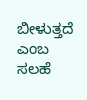ಬೀಳುತ್ತದೆ ಎಂಬ ಸಲಹೆ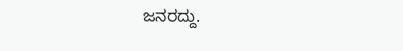ಜನರದ್ದು.